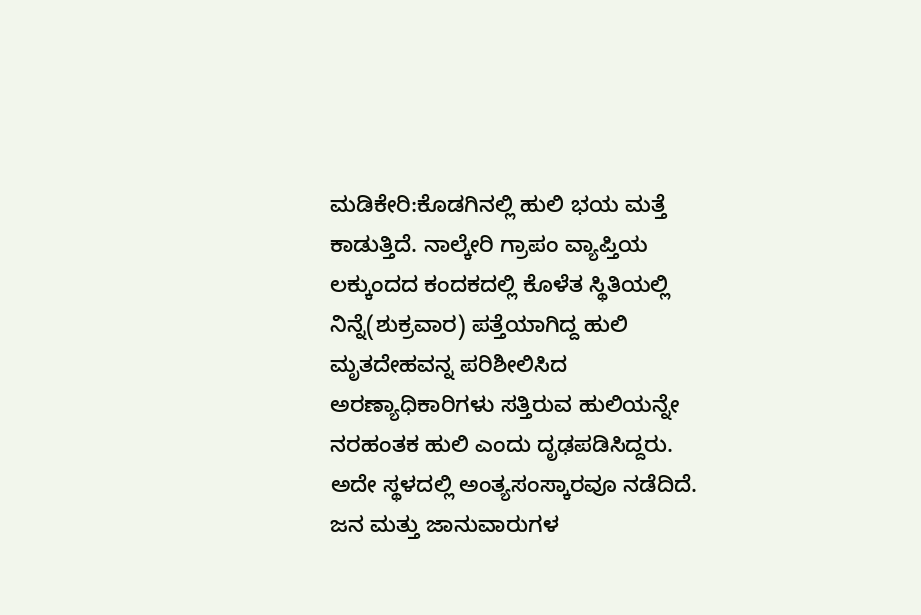ಮಡಿಕೇರಿ:ಕೊಡಗಿನಲ್ಲಿ ಹುಲಿ ಭಯ ಮತ್ತೆ ಕಾಡುತ್ತಿದೆ. ನಾಲ್ಕೇರಿ ಗ್ರಾಪಂ ವ್ಯಾಪ್ತಿಯ ಲಕ್ಕುಂದದ ಕಂದಕದಲ್ಲಿ ಕೊಳೆತ ಸ್ಥಿತಿಯಲ್ಲಿ ನಿನ್ನೆ(ಶುಕ್ರವಾರ) ಪತ್ತೆಯಾಗಿದ್ದ ಹುಲಿ ಮೃತದೇಹವನ್ನ ಪರಿಶೀಲಿಸಿದ ಅರಣ್ಯಾಧಿಕಾರಿಗಳು ಸತ್ತಿರುವ ಹುಲಿಯನ್ನೇ ನರಹಂತಕ ಹುಲಿ ಎಂದು ದೃಢಪಡಿಸಿದ್ದರು. ಅದೇ ಸ್ಥಳದಲ್ಲಿ ಅಂತ್ಯಸಂಸ್ಕಾರವೂ ನಡೆದಿದೆ. ಜನ ಮತ್ತು ಜಾನುವಾರುಗಳ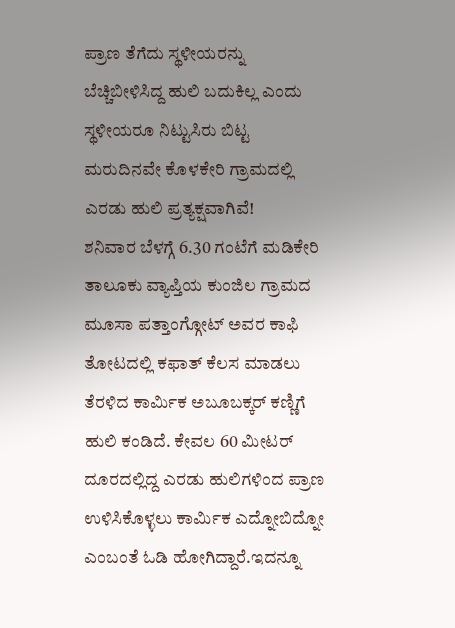ಪ್ರಾಣ ತೆಗೆದು ಸ್ಥಳೀಯರನ್ನು ಬೆಚ್ಚಿಬೀಳಿಸಿದ್ದ ಹುಲಿ ಬದುಕಿಲ್ಲ ಎಂದು ಸ್ಥಳೀಯರೂ ನಿಟ್ಟುಸಿರು ಬಿಟ್ಟ ಮರುದಿನವೇ ಕೊಳಕೇರಿ ಗ್ರಾಮದಲ್ಲಿ ಎರಡು ಹುಲಿ ಪ್ರತ್ಯಕ್ಷವಾಗಿವೆ!
ಶನಿವಾರ ಬೆಳಗ್ಗೆ 6.30 ಗಂಟೆಗೆ ಮಡಿಕೇರಿ ತಾಲೂಕು ವ್ಯಾಪ್ತಿಯ ಕುಂಜಿಲ ಗ್ರಾಮದ ಮೂಸಾ ಪತ್ತಾಂಗ್ಗೋಟ್ ಅವರ ಕಾಫಿ ತೋಟದಲ್ಲಿ ಕಫಾತ್ ಕೆಲಸ ಮಾಡಲು ತೆರಳಿದ ಕಾರ್ಮಿಕ ಅಬೂಬಕ್ಕರ್ ಕಣ್ಣಿಗೆ ಹುಲಿ ಕಂಡಿದೆ. ಕೇವಲ 60 ಮೀಟರ್ ದೂರದಲ್ಲಿದ್ದ ಎರಡು ಹುಲಿಗಳಿಂದ ಪ್ರಾಣ ಉಳಿಸಿಕೊಳ್ಳಲು ಕಾರ್ಮಿಕ ಎದ್ನೋಬಿದ್ನೋ ಎಂಬಂತೆ ಓಡಿ ಹೋಗಿದ್ದಾರೆ.ಇದನ್ನೂ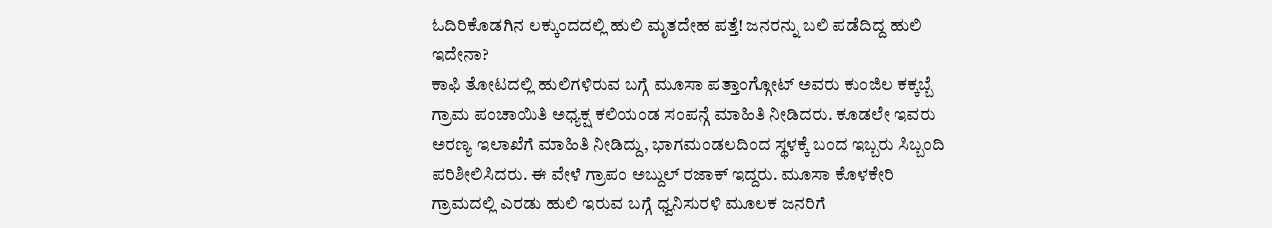ಓದಿರಿಕೊಡಗಿನ ಲಕ್ಕುಂದದಲ್ಲಿ ಹುಲಿ ಮೃತದೇಹ ಪತ್ತೆ! ಜನರನ್ನು ಬಲಿ ಪಡೆದಿದ್ದ ಹುಲಿ ಇದೇನಾ?
ಕಾಫಿ ತೋಟದಲ್ಲಿ ಹುಲಿಗಳಿರುವ ಬಗ್ಗೆ ಮೂಸಾ ಪತ್ತಾಂಗ್ಗೋಟ್ ಅವರು ಕುಂಜಿಲ ಕಕ್ಕಬ್ಬೆ ಗ್ರಾಮ ಪಂಚಾಯಿತಿ ಅಧ್ಯಕ್ಷ ಕಲಿಯಂಡ ಸಂಪನ್ಗೆ ಮಾಹಿತಿ ನೀಡಿದರು. ಕೂಡಲೇ ಇವರು ಅರಣ್ಯ ಇಲಾಖೆಗೆ ಮಾಹಿತಿ ನೀಡಿದ್ದು, ಭಾಗಮಂಡಲದಿಂದ ಸ್ಥಳಕ್ಕೆ ಬಂದ ಇಬ್ಬರು ಸಿಬ್ಬಂದಿ ಪರಿಶೀಲಿಸಿದರು. ಈ ವೇಳೆ ಗ್ರಾಪಂ ಅಬ್ದುಲ್ ರಜಾಕ್ ಇದ್ದರು. ಮೂಸಾ ಕೊಳಕೇರಿ ಗ್ರಾಮದಲ್ಲಿ ಎರಡು ಹುಲಿ ಇರುವ ಬಗ್ಗೆ ಧ್ವನಿಸುರಳಿ ಮೂಲಕ ಜನರಿಗೆ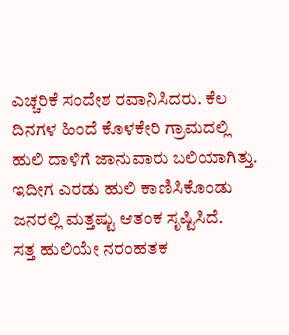ಎಚ್ಚರಿಕೆ ಸಂದೇಶ ರವಾನಿಸಿದರು. ಕೆಲ ದಿನಗಳ ಹಿಂದೆ ಕೊಳಕೇರಿ ಗ್ರಾಮದಲ್ಲಿ ಹುಲಿ ದಾಳಿಗೆ ಜಾನುವಾರು ಬಲಿಯಾಗಿತ್ತು. ಇದೀಗ ಎರಡು ಹುಲಿ ಕಾಣಿಸಿಕೊಂಡು ಜನರಲ್ಲಿ ಮತ್ತಷ್ಟು ಆತಂಕ ಸೃಷ್ಟಿಸಿದೆ.
ಸತ್ತ ಹುಲಿಯೇ ನರಂಹತಕ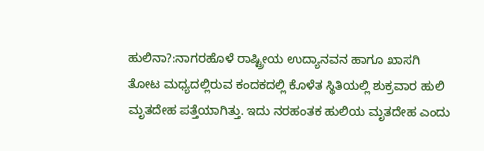ಹುಲಿನಾ?:ನಾಗರಹೊಳೆ ರಾಷ್ಟ್ರೀಯ ಉದ್ಯಾನವನ ಹಾಗೂ ಖಾಸಗಿ ತೋಟ ಮಧ್ಯದಲ್ಲಿರುವ ಕಂದಕದಲ್ಲಿ ಕೊಳೆತ ಸ್ಥಿತಿಯಲ್ಲಿ ಶುಕ್ರವಾರ ಹುಲಿ ಮೃತದೇಹ ಪತ್ತೆಯಾಗಿತ್ತು. ಇದು ನರಹಂತಕ ಹುಲಿಯ ಮೃತದೇಹ ಎಂದು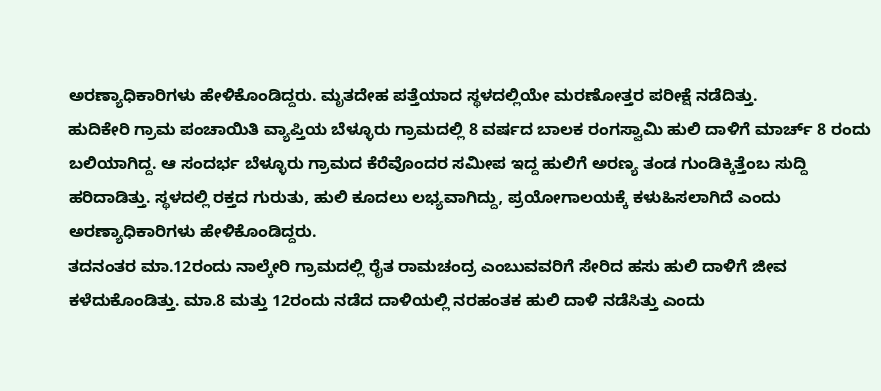ಅರಣ್ಯಾಧಿಕಾರಿಗಳು ಹೇಳಿಕೊಂಡಿದ್ದರು. ಮೃತದೇಹ ಪತ್ತೆಯಾದ ಸ್ಥಳದಲ್ಲಿಯೇ ಮರಣೋತ್ತರ ಪರೀಕ್ಷೆ ನಡೆದಿತ್ತು.
ಹುದಿಕೇರಿ ಗ್ರಾಮ ಪಂಚಾಯಿತಿ ವ್ಯಾಪ್ತಿಯ ಬೆಳ್ಳೂರು ಗ್ರಾಮದಲ್ಲಿ 8 ವರ್ಷದ ಬಾಲಕ ರಂಗಸ್ವಾಮಿ ಹುಲಿ ದಾಳಿಗೆ ಮಾರ್ಚ್ 8 ರಂದು ಬಲಿಯಾಗಿದ್ದ. ಆ ಸಂದರ್ಭ ಬೆಳ್ಳೂರು ಗ್ರಾಮದ ಕೆರೆವೊಂದರ ಸಮೀಪ ಇದ್ದ ಹುಲಿಗೆ ಅರಣ್ಯ ತಂಡ ಗುಂಡಿಕ್ಕಿತ್ತೆಂಬ ಸುದ್ದಿ ಹರಿದಾಡಿತ್ತು. ಸ್ಥಳದಲ್ಲಿ ರಕ್ತದ ಗುರುತು, ಹುಲಿ ಕೂದಲು ಲಭ್ಯವಾಗಿದ್ದು, ಪ್ರಯೋಗಾಲಯಕ್ಕೆ ಕಳುಹಿಸಲಾಗಿದೆ ಎಂದು ಅರಣ್ಯಾಧಿಕಾರಿಗಳು ಹೇಳಿಕೊಂಡಿದ್ದರು.
ತದನಂತರ ಮಾ.12ರಂದು ನಾಲ್ಕೇರಿ ಗ್ರಾಮದಲ್ಲಿ ರೈತ ರಾಮಚಂದ್ರ ಎಂಬುವವರಿಗೆ ಸೇರಿದ ಹಸು ಹುಲಿ ದಾಳಿಗೆ ಜೀವ ಕಳೆದುಕೊಂಡಿತ್ತು. ಮಾ.8 ಮತ್ತು 12ರಂದು ನಡೆದ ದಾಳಿಯಲ್ಲಿ ನರಹಂತಕ ಹುಲಿ ದಾಳಿ ನಡೆಸಿತ್ತು ಎಂದು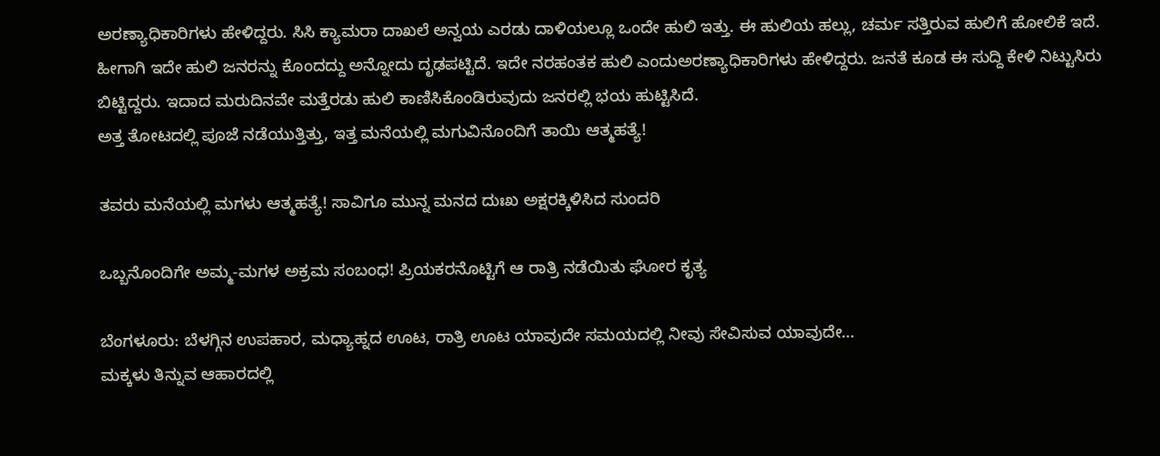ಅರಣ್ಯಾಧಿಕಾರಿಗಳು ಹೇಳಿದ್ದರು. ಸಿಸಿ ಕ್ಯಾಮರಾ ದಾಖಲೆ ಅನ್ವಯ ಎರಡು ದಾಳಿಯಲ್ಲೂ ಒಂದೇ ಹುಲಿ ಇತ್ತು. ಈ ಹುಲಿಯ ಹಲ್ಲು, ಚರ್ಮ ಸತ್ತಿರುವ ಹುಲಿಗೆ ಹೋಲಿಕೆ ಇದೆ. ಹೀಗಾಗಿ ಇದೇ ಹುಲಿ ಜನರನ್ನು ಕೊಂದದ್ದು ಅನ್ನೋದು ದೃಢಪಟ್ಟಿದೆ. ಇದೇ ನರಹಂತಕ ಹುಲಿ ಎಂದುಅರಣ್ಯಾಧಿಕಾರಿಗಳು ಹೇಳಿದ್ದರು. ಜನತೆ ಕೂಡ ಈ ಸುದ್ದಿ ಕೇಳಿ ನಿಟ್ಟುಸಿರು ಬಿಟ್ಟಿದ್ದರು. ಇದಾದ ಮರುದಿನವೇ ಮತ್ತೆರಡು ಹುಲಿ ಕಾಣಿಸಿಕೊಂಡಿರುವುದು ಜನರಲ್ಲಿ ಭಯ ಹುಟ್ಟಿಸಿದೆ.
ಅತ್ತ ತೋಟದಲ್ಲಿ ಪೂಜೆ ನಡೆಯುತ್ತಿತ್ತು, ಇತ್ತ ಮನೆಯಲ್ಲಿ ಮಗುವಿನೊಂದಿಗೆ ತಾಯಿ ಆತ್ಮಹತ್ಯೆ!

ತವರು ಮನೆಯಲ್ಲಿ ಮಗಳು ಆತ್ಮಹತ್ಯೆ! ಸಾವಿಗೂ ಮುನ್ನ ಮನದ ದುಃಖ ಅಕ್ಷರಕ್ಕಿಳಿಸಿದ ಸುಂದರಿ

ಒಬ್ಬನೊಂದಿಗೇ ಅಮ್ಮ-ಮಗಳ ಅಕ್ರಮ ಸಂಬಂಧ! ಪ್ರಿಯಕರನೊಟ್ಟಿಗೆ ಆ ರಾತ್ರಿ ನಡೆಯಿತು ಘೋರ ಕೃತ್ಯ

ಬೆಂಗಳೂರು: ಬೆಳಗ್ಗಿನ ಉಪಹಾರ, ಮಧ್ಯಾಹ್ನದ ಊಟ, ರಾತ್ರಿ ಊಟ ಯಾವುದೇ ಸಮಯದಲ್ಲಿ ನೀವು ಸೇವಿಸುವ ಯಾವುದೇ…
ಮಕ್ಕಳು ತಿನ್ನುವ ಆಹಾರದಲ್ಲಿ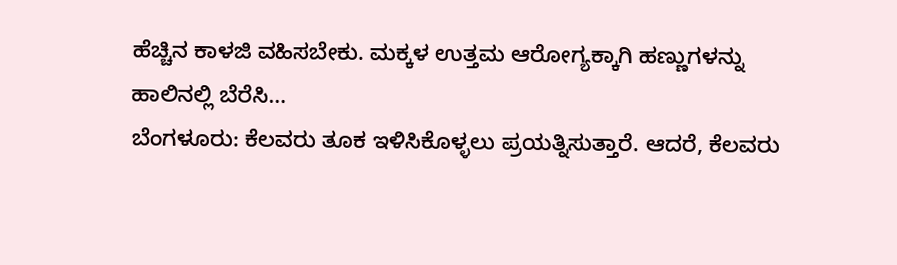ಹೆಚ್ಚಿನ ಕಾಳಜಿ ವಹಿಸಬೇಕು. ಮಕ್ಕಳ ಉತ್ತಮ ಆರೋಗ್ಯಕ್ಕಾಗಿ ಹಣ್ಣುಗಳನ್ನು ಹಾಲಿನಲ್ಲಿ ಬೆರೆಸಿ…
ಬೆಂಗಳೂರು: ಕೆಲವರು ತೂಕ ಇಳಿಸಿಕೊಳ್ಳಲು ಪ್ರಯತ್ನಿಸುತ್ತಾರೆ. ಆದರೆ, ಕೆಲವರು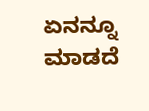ಏನನ್ನೂ ಮಾಡದೆ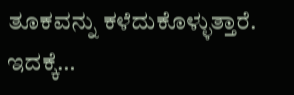ತೂಕವನ್ನು ಕಳೆದುಕೊಳ್ಳುತ್ತಾರೆ. ಇದಕ್ಕೆ…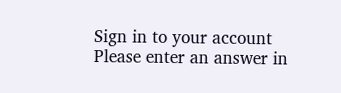Sign in to your account
Please enter an answer in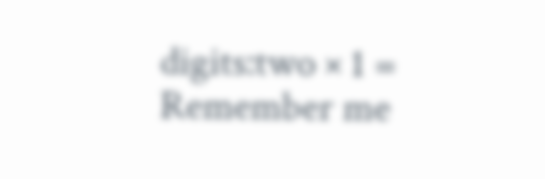digits:two × 1 =
Remember me